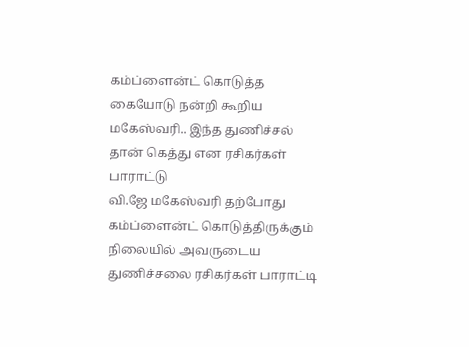கம்ப்ளைன்ட் கொடுத்த கையோடு நன்றி கூறிய மகேஸ்வரி.. இந்த துணிச்சல் தான் கெத்து என ரசிகர்கள் பாராட்டு
வி.ஜே மகேஸ்வரி தற்போது கம்ப்ளைன்ட் கொடுத்திருக்கும் நிலையில் அவருடைய துணிச்சலை ரசிகர்கள் பாராட்டி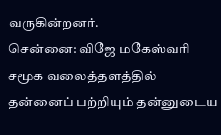வருகின்றனர்.
சென்னை: விஜே மகேஸ்வரி சமூக வலைத்தளத்தில் தன்னைப் பற்றியும் தன்னுடைய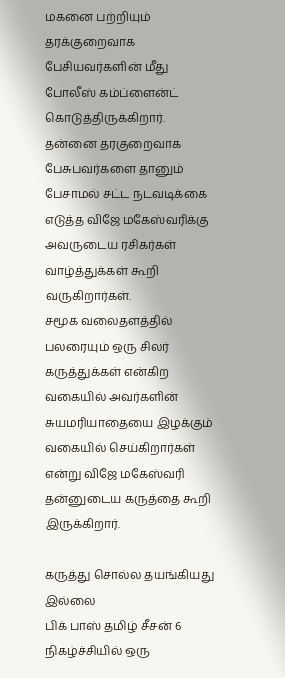மகனை பற்றியும் தரக்குறைவாக பேசியவர்களின் மீது போலீஸ் கம்ப்ளைன்ட் கொடுத்திருக்கிறார்.
தன்னை தரகுறைவாக பேசுபவர்களை தானும் பேசாமல் சட்ட நடவடிக்கை எடுத்த விஜே மகேஸ்வரிக்கு அவருடைய ரசிகர்கள் வாழ்த்துக்கள் கூறி வருகிறார்கள்.
சமூக வலைதளத்தில் பலரையும் ஒரு சிலர் கருத்துக்கள் என்கிற வகையில் அவர்களின் சுயமரியாதையை இழக்கும் வகையில் செய்கிறார்கள் என்று விஜே மகேஸ்வரி தன்னுடைய கருத்தை கூறி இருக்கிறார்.

கருத்து சொல்ல தயங்கியது இல்லை
பிக் பாஸ் தமிழ் சீசன் 6 நிகழ்ச்சியில் ஒரு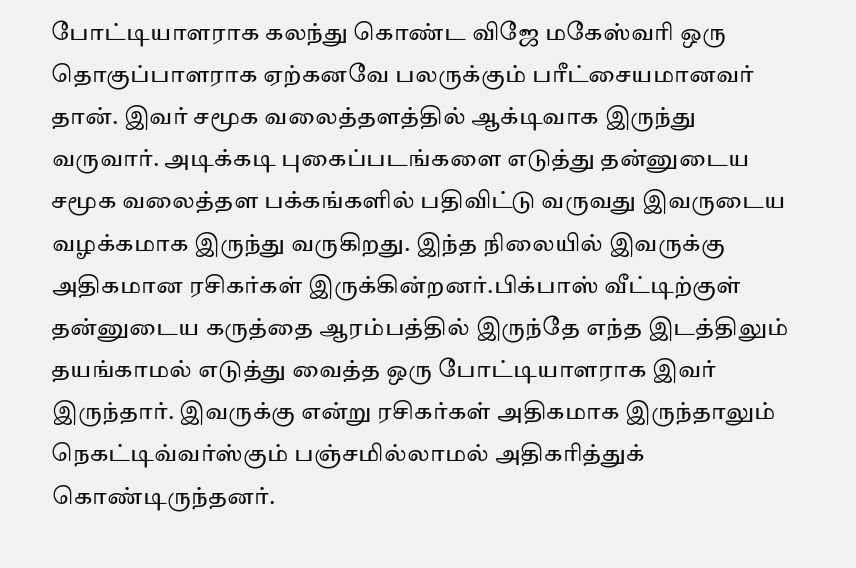போட்டியாளராக கலந்து கொண்ட விஜே மகேஸ்வரி ஒரு தொகுப்பாளராக ஏற்கனவே பலருக்கும் பரீட்சையமானவர் தான். இவர் சமூக வலைத்தளத்தில் ஆக்டிவாக இருந்து வருவார். அடிக்கடி புகைப்படங்களை எடுத்து தன்னுடைய சமூக வலைத்தள பக்கங்களில் பதிவிட்டு வருவது இவருடைய வழக்கமாக இருந்து வருகிறது. இந்த நிலையில் இவருக்கு அதிகமான ரசிகர்கள் இருக்கின்றனர்.பிக்பாஸ் வீட்டிற்குள் தன்னுடைய கருத்தை ஆரம்பத்தில் இருந்தே எந்த இடத்திலும் தயங்காமல் எடுத்து வைத்த ஒரு போட்டியாளராக இவர் இருந்தார். இவருக்கு என்று ரசிகர்கள் அதிகமாக இருந்தாலும் நெகட்டிவ்வர்ஸ்கும் பஞ்சமில்லாமல் அதிகரித்துக் கொண்டிருந்தனர்.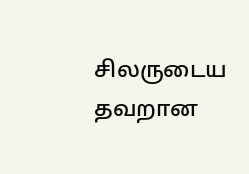சிலருடைய தவறான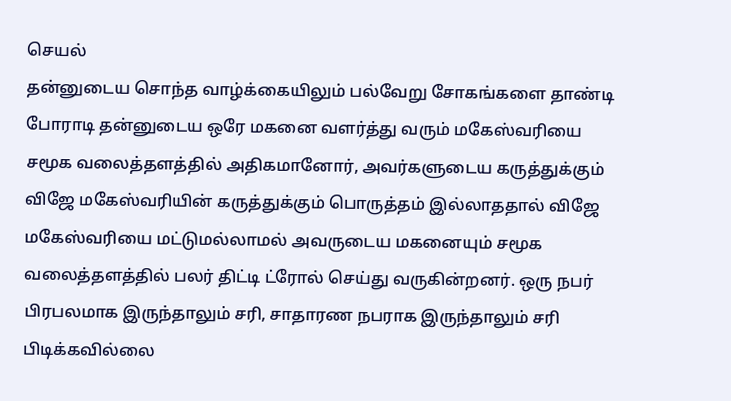செயல்
தன்னுடைய சொந்த வாழ்க்கையிலும் பல்வேறு சோகங்களை தாண்டி போராடி தன்னுடைய ஒரே மகனை வளர்த்து வரும் மகேஸ்வரியை சமூக வலைத்தளத்தில் அதிகமானோர், அவர்களுடைய கருத்துக்கும் விஜே மகேஸ்வரியின் கருத்துக்கும் பொருத்தம் இல்லாததால் விஜே மகேஸ்வரியை மட்டுமல்லாமல் அவருடைய மகனையும் சமூக வலைத்தளத்தில் பலர் திட்டி ட்ரோல் செய்து வருகின்றனர். ஒரு நபர் பிரபலமாக இருந்தாலும் சரி, சாதாரண நபராக இருந்தாலும் சரி பிடிக்கவில்லை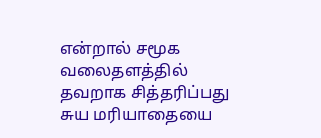என்றால் சமூக வலைதளத்தில் தவறாக சித்தரிப்பது சுய மரியாதையை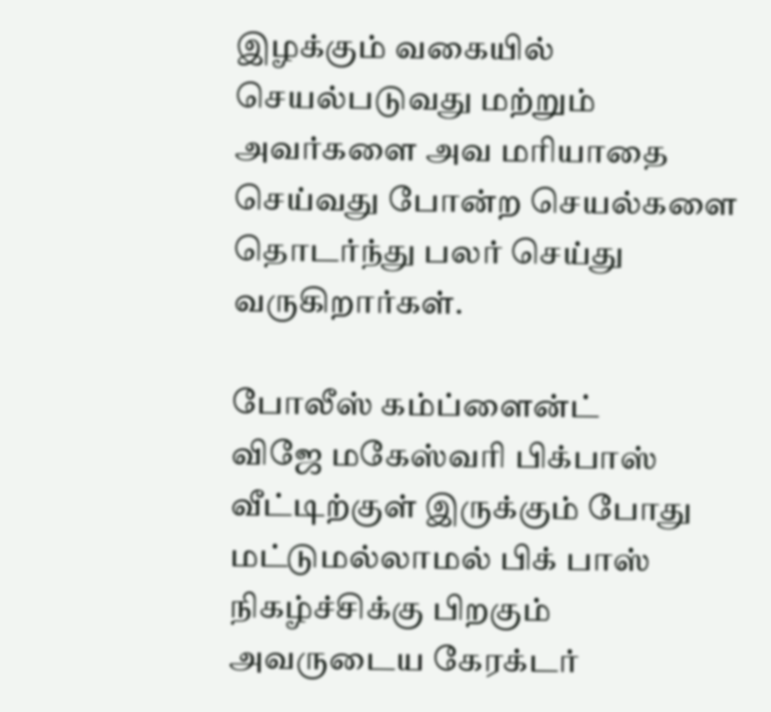இழக்கும் வகையில்
செயல்படுவது மற்றும் அவர்களை அவ மரியாதை செய்வது போன்ற செயல்களை தொடர்ந்து பலர் செய்து வருகிறார்கள்.

போலீஸ் கம்ப்ளைன்ட்
விஜே மகேஸ்வரி பிக்பாஸ் வீட்டிற்குள் இருக்கும் போது மட்டுமல்லாமல் பிக் பாஸ் நிகழ்ச்சிக்கு பிறகும் அவருடைய கேரக்டர்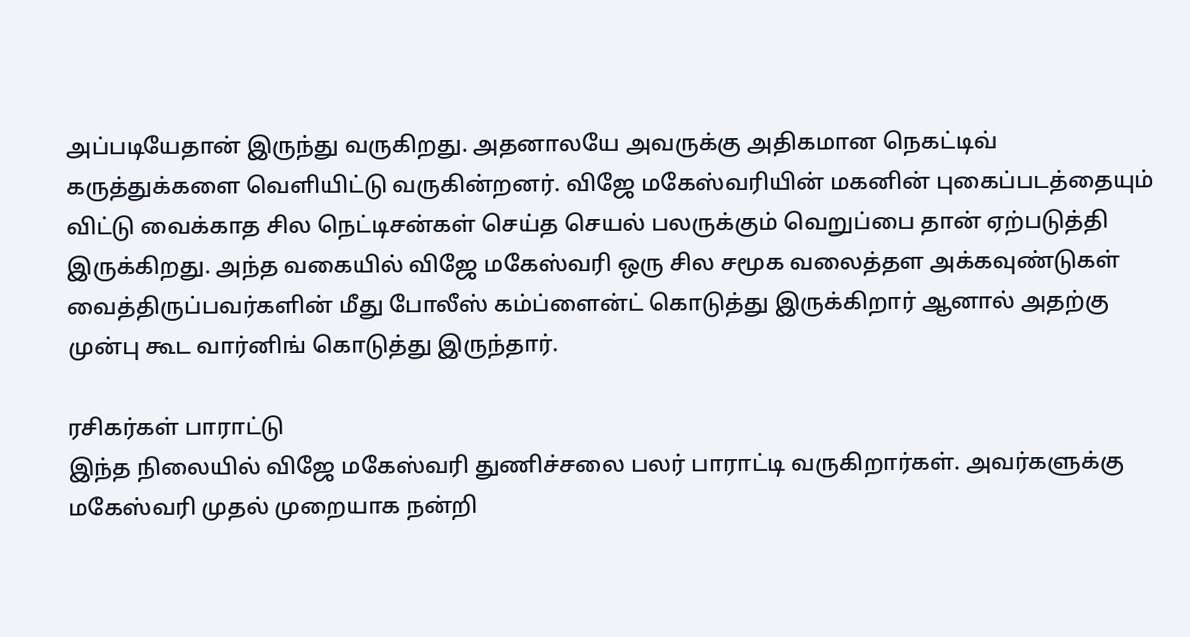அப்படியேதான் இருந்து வருகிறது. அதனாலயே அவருக்கு அதிகமான நெகட்டிவ் கருத்துக்களை வெளியிட்டு வருகின்றனர். விஜே மகேஸ்வரியின் மகனின் புகைப்படத்தையும் விட்டு வைக்காத சில நெட்டிசன்கள் செய்த செயல் பலருக்கும் வெறுப்பை தான் ஏற்படுத்தி இருக்கிறது. அந்த வகையில் விஜே மகேஸ்வரி ஒரு சில சமூக வலைத்தள அக்கவுண்டுகள் வைத்திருப்பவர்களின் மீது போலீஸ் கம்ப்ளைன்ட் கொடுத்து இருக்கிறார் ஆனால் அதற்கு முன்பு கூட வார்னிங் கொடுத்து இருந்தார்.

ரசிகர்கள் பாராட்டு
இந்த நிலையில் விஜே மகேஸ்வரி துணிச்சலை பலர் பாராட்டி வருகிறார்கள். அவர்களுக்கு மகேஸ்வரி முதல் முறையாக நன்றி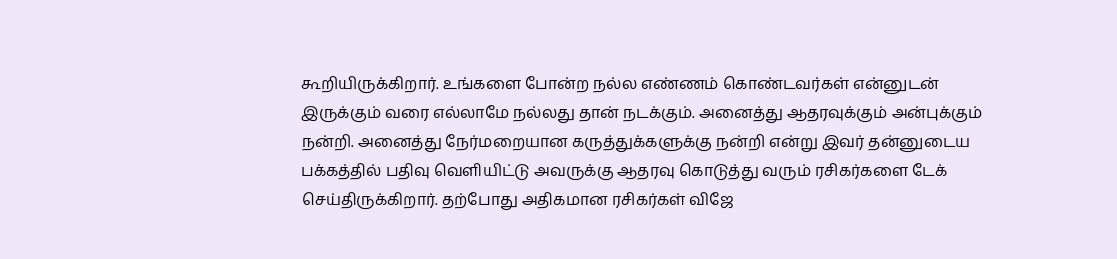கூறியிருக்கிறார். உங்களை போன்ற நல்ல எண்ணம் கொண்டவர்கள் என்னுடன் இருக்கும் வரை எல்லாமே நல்லது தான் நடக்கும். அனைத்து ஆதரவுக்கும் அன்புக்கும் நன்றி. அனைத்து நேர்மறையான கருத்துக்களுக்கு நன்றி என்று இவர் தன்னுடைய பக்கத்தில் பதிவு வெளியிட்டு அவருக்கு ஆதரவு கொடுத்து வரும் ரசிகர்களை டேக் செய்திருக்கிறார். தற்போது அதிகமான ரசிகர்கள் விஜே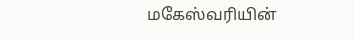மகேஸ்வரியின்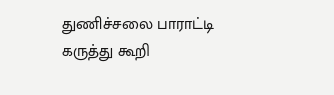துணிச்சலை பாராட்டி கருத்து கூறி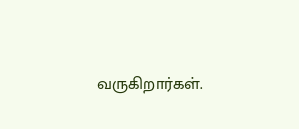வருகிறார்கள்.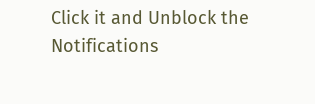Click it and Unblock the Notifications